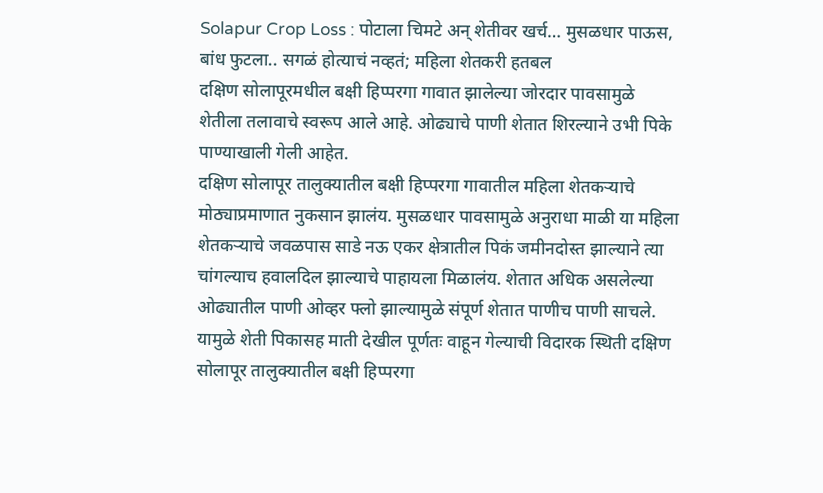Solapur Crop Loss : पोटाला चिमटे अन् शेतीवर खर्च… मुसळधार पाऊस, बांध फुटला.. सगळं होत्याचं नव्हतं; महिला शेतकरी हतबल
दक्षिण सोलापूरमधील बक्षी हिप्परगा गावात झालेल्या जोरदार पावसामुळे शेतीला तलावाचे स्वरूप आले आहे. ओढ्याचे पाणी शेतात शिरल्याने उभी पिके पाण्याखाली गेली आहेत.
दक्षिण सोलापूर तालुक्यातील बक्षी हिप्परगा गावातील महिला शेतकऱ्याचे मोठ्याप्रमाणात नुकसान झालंय. मुसळधार पावसामुळे अनुराधा माळी या महिला शेतकऱ्याचे जवळपास साडे नऊ एकर क्षेत्रातील पिकं जमीनदोस्त झाल्याने त्या चांगल्याच हवालदिल झाल्याचे पाहायला मिळालंय. शेतात अधिक असलेल्या ओढ्यातील पाणी ओव्हर फ्लो झाल्यामुळे संपूर्ण शेतात पाणीच पाणी साचले. यामुळे शेती पिकासह माती देखील पूर्णतः वाहून गेल्याची विदारक स्थिती दक्षिण सोलापूर तालुक्यातील बक्षी हिप्परगा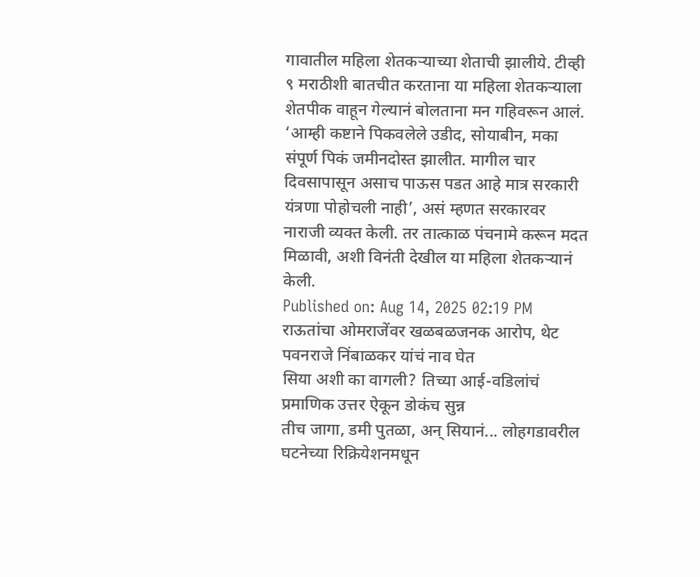गावातील महिला शेतकऱ्याच्या शेताची झालीये. टीव्ही ९ मराठीशी बातचीत करताना या महिला शेतकऱ्याला शेतपीक वाहून गेल्यानं बोलताना मन गहिवरून आलं. ‘आम्ही कष्टाने पिकवलेले उडीद, सोयाबीन, मका संपूर्ण पिकं जमीनदोस्त झालीत. मागील चार दिवसापासून असाच पाऊस पडत आहे मात्र सरकारी यंत्रणा पोहोचली नाही’, असं म्हणत सरकारवर नाराजी व्यक्त केली. तर तात्काळ पंचनामे करून मदत मिळावी, अशी विनंती देखील या महिला शेतकऱ्यानं केली.
Published on: Aug 14, 2025 02:19 PM
राऊतांचा ओमराजेंवर खळबळजनक आरोप, थेट पवनराजे निंबाळकर यांचं नाव घेत
सिया अशी का वागली? तिच्या आई-वडिलांचं प्रमाणिक उत्तर ऐकून डोकंच सुन्न
तीच जागा, डमी पुतळा, अन् सियानं... लोहगडावरील घटनेच्या रिक्रियेशनमधून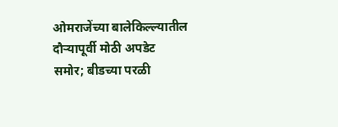ओमराजेंच्या बालेकिल्ल्यातील दौऱ्यापूर्वी मोठी अपडेट समोर; बीडच्या परळी